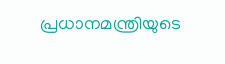പ്രധാനമന്ത്രിയുടെ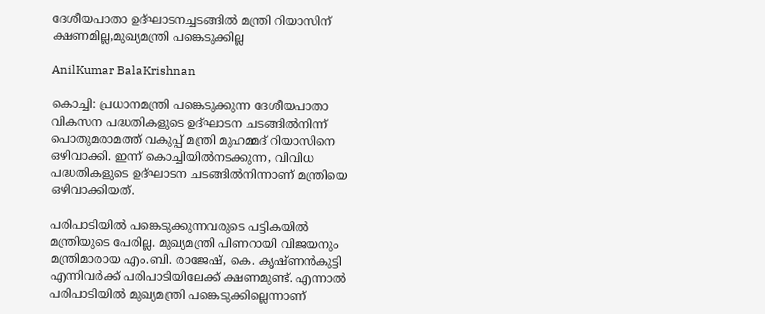ദേശീയപാതാ ഉദ്ഘാടനച്ചടങ്ങിൽ മന്ത്രി റിയാസിന് ക്ഷണമില്ല,മുഖ്യമന്ത്രി പങ്കെടുക്കില്ല

AnilKumar BalaKrishnan

കൊച്ചി: പ്രധാനമന്ത്രി പങ്കെടുക്കുന്ന ദേശീയപാതാ വികസന പദ്ധതികളുടെ ഉദ്ഘാടന ചടങ്ങിൽനിന്ന് പൊതുമരാമത്ത് വകുപ്പ് മന്ത്രി മുഹമ്മദ് റിയാസിനെ ഒഴിവാക്കി. ഇന്ന് കൊച്ചിയിൽനടക്കുന്ന, വിവിധ പദ്ധതികളുടെ ഉദ്ഘാടന ചടങ്ങിൽനിന്നാണ് മന്ത്രിയെ ഒഴിവാക്കിയത്.

പരിപാടിയിൽ പങ്കെടുക്കുന്നവരുടെ പട്ടികയിൽ മന്ത്രിയുടെ പേരില്ല. മുഖ്യമന്ത്രി പിണറായി വിജയനും മന്ത്രിമാരായ എം.ബി. രാജേഷ്, കെ. കൃഷ്ണൻകുട്ടി എന്നിവർക്ക് പരിപാടിയിലേക്ക് ക്ഷണമുണ്ട്. എന്നാൽ പരിപാടിയിൽ മുഖ്യമന്ത്രി പങ്കെടുക്കില്ലെന്നാണ്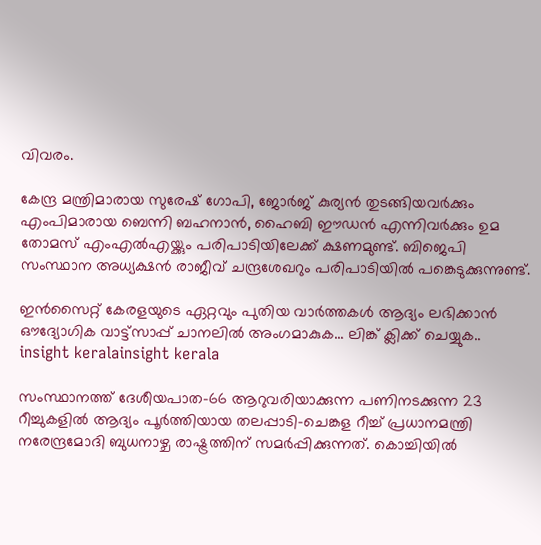വിവരം.

കേന്ദ്ര മന്ത്രിമാരായ സുരേഷ് ഗോപി, ജോർജ് കുര്യൻ തുടങ്ങിയവർക്കും എംപിമാരായ ബെന്നി ബഹനാൻ, ഹൈബി ഈഡൻ എന്നിവർക്കും ഉമ തോമസ് എംഎൽഎയ്ക്കും പരിപാടിയിലേക്ക് ക്ഷണമുണ്ട്. ബിജെപി സംസ്ഥാന അധ്യക്ഷൻ രാജീവ് ചന്ദ്രശേഖറും പരിപാടിയിൽ പങ്കെടുക്കുന്നുണ്ട്.

ഇൻസൈറ്റ് കേരളയുടെ ഏറ്റവും പുതിയ വാർത്തകൾ ആദ്യം ലഭിക്കാൻ ഔദ്യോഗിക വാട്ട്‌സാപ്പ് ചാനലിൽ അംഗമാകുക... ലിങ്ക് ക്ലിക്ക് ചെയ്യുക..
insight keralainsight kerala

സംസ്ഥാനത്ത് ദേശീയപാത-66 ആറുവരിയാക്കുന്ന പണിനടക്കുന്ന 23 റീച്ചുകളിൽ ആദ്യം പൂർത്തിയായ തലപ്പാടി-ചെങ്കള റീച്ച് പ്രധാനമന്ത്രി നരേന്ദ്രമോദി ബുധനാഴ്ച രാഷ്ട്രത്തിന് സമർപ്പിക്കുന്നത്. കൊച്ചിയിൽ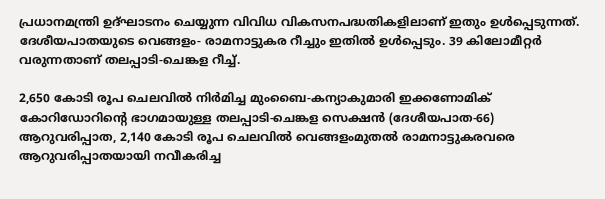പ്രധാനമന്ത്രി ഉദ്ഘാടനം ചെയ്യുന്ന വിവിധ വികസനപദ്ധതികളിലാണ് ഇതും ഉൾപ്പെടുന്നത്. ദേശീയപാതയുടെ വെങ്ങളം- രാമനാട്ടുകര റീച്ചും ഇതിൽ ഉൾപ്പെടും. 39 കിലോമീറ്റർ വരുന്നതാണ് തലപ്പാടി-ചെങ്കള റീച്ച്.

2,650 കോടി രൂപ ചെലവിൽ നിർമിച്ച മുംബൈ-കന്യാകുമാരി ഇക്കണോമിക് കോറിഡോറിന്റെ ഭാഗമായുള്ള തലപ്പാടി-ചെങ്കള സെക്ഷൻ (ദേശീയപാത-66) ആറുവരിപ്പാത, 2,140 കോടി രൂപ ചെലവിൽ വെങ്ങളംമുതൽ രാമനാട്ടുകരവരെ ആറുവരിപ്പാതയായി നവീകരിച്ച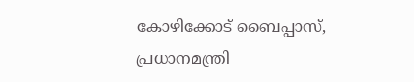കോഴിക്കോട് ബൈപ്പാസ്, പ്രധാനമന്ത്രി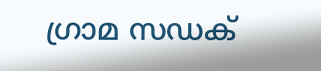ഗ്രാമ സഡക്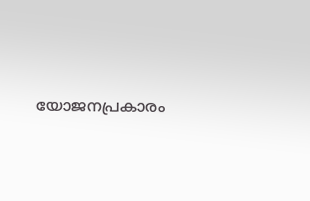യോജനപ്രകാരം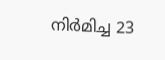നിർമിച്ച 23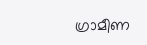ഗ്രാമീണ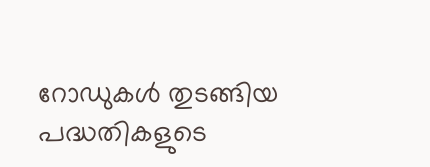റോഡുകൾ തുടങ്ങിയ പദ്ധതികളുടെ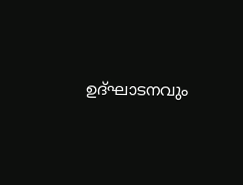ഉദ്ഘാടനവും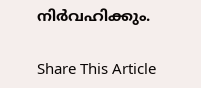നിർവഹിക്കും.

Share This Article